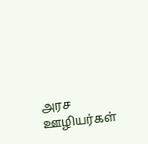அரச ஊழியர்கள்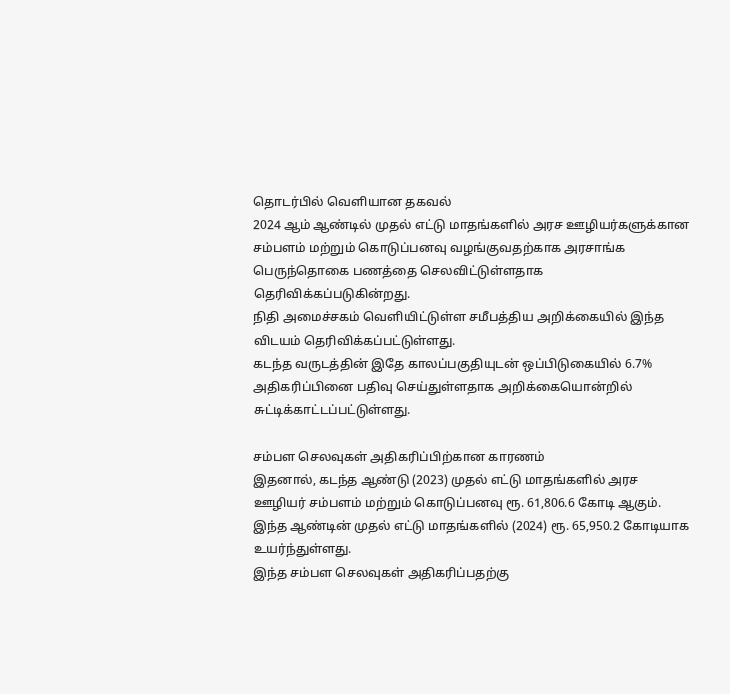தொடர்பில் வெளியான தகவல்
2024 ஆம் ஆண்டில் முதல் எட்டு மாதங்களில் அரச ஊழியர்களுக்கான சம்பளம் மற்றும் கொடுப்பனவு வழங்குவதற்காக அரசாங்க பெருந்தொகை பணத்தை செலவிட்டுள்ளதாக தெரிவிக்கப்படுகின்றது.
நிதி அமைச்சகம் வெளியிட்டுள்ள சமீபத்திய அறிக்கையில் இந்த விடயம் தெரிவிக்கப்பட்டுள்ளது.
கடந்த வருடத்தின் இதே காலப்பகுதியுடன் ஒப்பிடுகையில் 6.7% அதிகரிப்பினை பதிவு செய்துள்ளதாக அறிக்கையொன்றில் சுட்டிக்காட்டப்பட்டுள்ளது.

சம்பள செலவுகள் அதிகரிப்பிற்கான காரணம்
இதனால், கடந்த ஆண்டு (2023) முதல் எட்டு மாதங்களில் அரச ஊழியர் சம்பளம் மற்றும் கொடுப்பனவு ரூ. 61,806.6 கோடி ஆகும். இந்த ஆண்டின் முதல் எட்டு மாதங்களில் (2024) ரூ. 65,950.2 கோடியாக உயர்ந்துள்ளது.
இந்த சம்பள செலவுகள் அதிகரிப்பதற்கு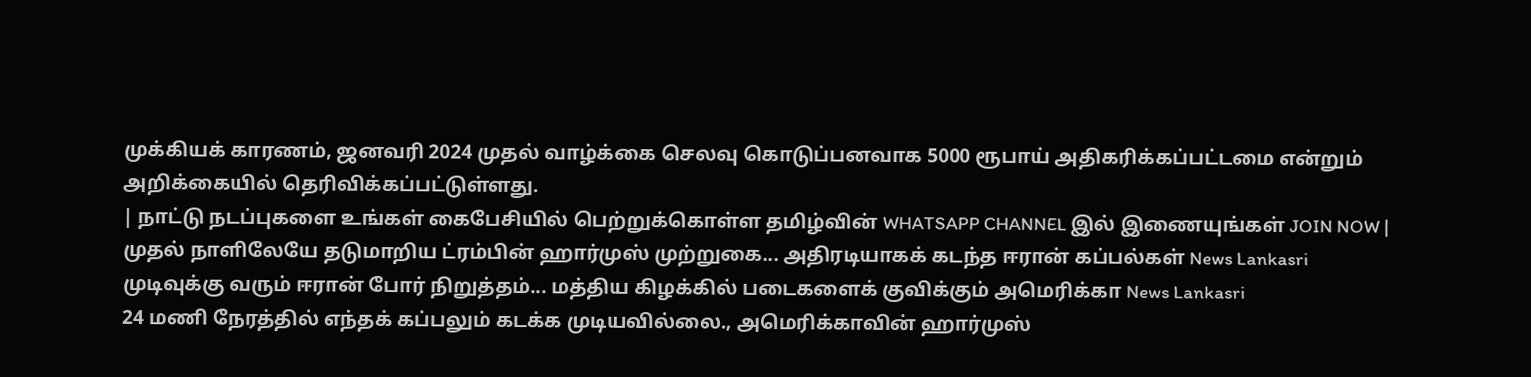முக்கியக் காரணம், ஜனவரி 2024 முதல் வாழ்க்கை செலவு கொடுப்பனவாக 5000 ரூபாய் அதிகரிக்கப்பட்டமை என்றும் அறிக்கையில் தெரிவிக்கப்பட்டுள்ளது.
| நாட்டு நடப்புகளை உங்கள் கைபேசியில் பெற்றுக்கொள்ள தமிழ்வின் WHATSAPP CHANNEL இல் இணையுங்கள் JOIN NOW |
முதல் நாளிலேயே தடுமாறிய ட்ரம்பின் ஹார்முஸ் முற்றுகை... அதிரடியாகக் கடந்த ஈரான் கப்பல்கள் News Lankasri
முடிவுக்கு வரும் ஈரான் போர் நிறுத்தம்... மத்திய கிழக்கில் படைகளைக் குவிக்கும் அமெரிக்கா News Lankasri
24 மணி நேரத்தில் எந்தக் கப்பலும் கடக்க முடியவில்லை., அமெரிக்காவின் ஹார்முஸ்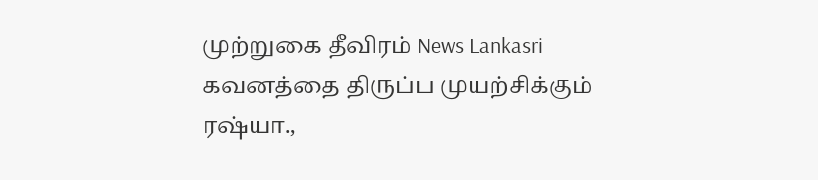முற்றுகை தீவிரம் News Lankasri
கவனத்தை திருப்ப முயற்சிக்கும் ரஷ்யா.,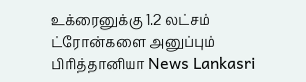உக்ரைனுக்கு 1.2 லட்சம் ட்ரோன்களை அனுப்பும் பிரித்தானியா News Lankasri